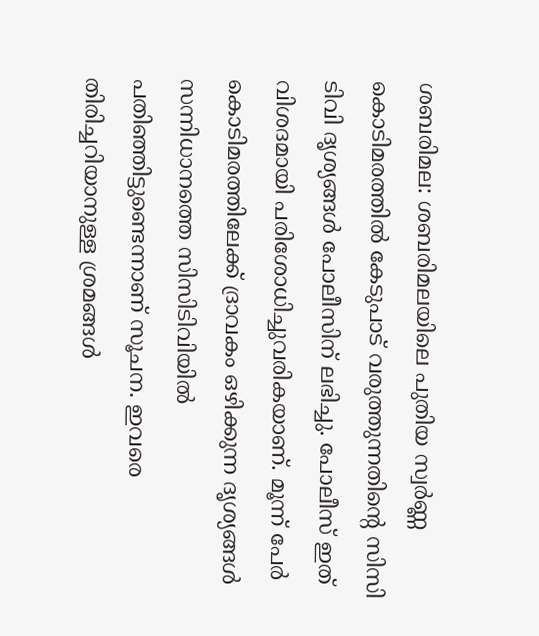ശബരിമല: ശബരിമലയിലെ പുതിയ സ്വര്‍ണ്ണ കൊടിമരത്തില്‍ കേടുപാട് വരുത്തുന്നതിന്റെ സിസി ടിവി ദൃശ്യങ്ങള്‍ പോലീസിന് ലഭിച്ചു. പോലീസ് ഇത് വിശദമായി പരിശോധിച്ചുവരികയാണ്. മൂന്ന് പേർ കൊടിമരത്തിലേക്ക് ദ്രാവകം ഒഴിക്കുന്ന ദൃശ്യങ്ങൾ സന്നിധാനത്തെ സിസിടിവിയിൽ പതിഞ്ഞിട്ടുണ്ടെന്നാണ് സൂചന. ഇവരെ തിരിച്ചറിയാനുള്ള ശ്രമങ്ങള്‍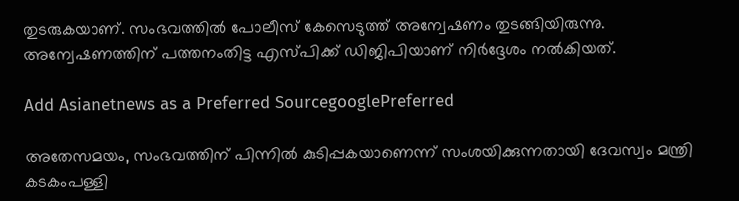തുടരുകയാണ്. സംഭവത്തില്‍ പോലീസ് കേസെടുത്ത് അന്വേഷണം തുടങ്ങിയിരുന്നു. അന്വേഷണത്തിന് പത്തനംതിട്ട എസ്പിക്ക് ഡിജിപിയാണ് നിർദ്ദേശം നൽകിയത്.

Add Asianetnews as a Preferred SourcegooglePreferred

അതേസമയം, സംഭവത്തിന് പിന്നില്‍ കുടിപ്പകയാണെന്ന് സംശയിക്കുന്നതായി ദേവസ്വം മന്ത്രി കടകംപള്ളി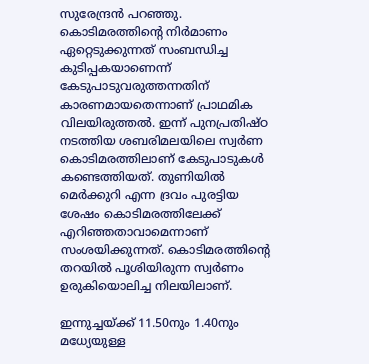സുരേന്ദ്രന്‍ പറഞ്ഞു. കൊടിമരത്തിന്റെ നിർമാണം ഏറ്റെടുക്കുന്നത് സംബന്ധിച്ച കുടിപ്പകയാണെന്ന് കേടുപാടുവരുത്തന്നതിന് കാരണമായതെന്നാണ് പ്രാഥമിക വിലയിരുത്തല്‍. ഇന്ന് പുനപ്രതിഷ്ഠ നടത്തിയ ശബരിമലയിലെ സ്വർണ കൊടിമരത്തിലാണ് കേടുപാടുകള്‍ കണ്ടെത്തിയത്. തുണിയിൽ മെർക്കുറി എന്ന ദ്രവം പുരട്ടിയ ശേഷം കൊടിമരത്തിലേക്ക് എറിഞ്ഞതാവാമെന്നാണ് സംശയിക്കുന്നത്. കൊടിമരത്തിന്‍റെ തറയിൽ പൂശിയിരുന്ന സ്വർണം ഉരുകിയൊലിച്ച നിലയിലാണ്.

ഇന്നുച്ചയ്ക്ക് 11.50നും 1.40നും മധ്യേയുള്ള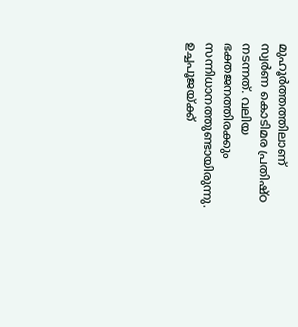മുഹൂർത്തത്തിലാണ് സ്വർണ കൊടിമര പ്രതിഷ്ഠ നടന്നത്. വലിയ ഭക്തജനത്തിരക്കും സന്നിധാനത്തുണ്ടായിരുന്നു. ഉച്ചപൂജയ്ക്ക്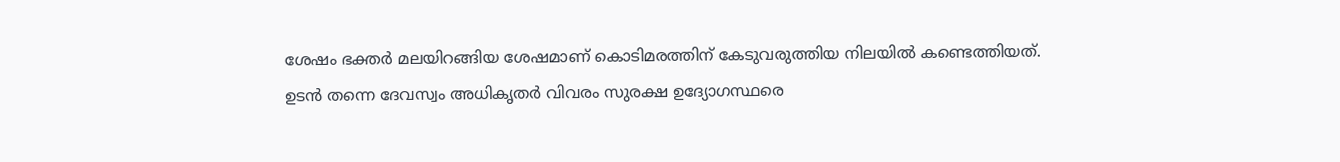ശേഷം ഭക്തർ മലയിറങ്ങിയ ശേഷമാണ് കൊടിമരത്തിന് കേടുവരുത്തിയ നിലയിൽ കണ്ടെത്തിയത്. ഉടൻ തന്നെ ദേവസ്വം അധികൃതർ വിവരം സുരക്ഷ ഉദ്യോഗസ്ഥരെ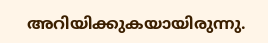അറിയിക്കുകയായിരുന്നു.